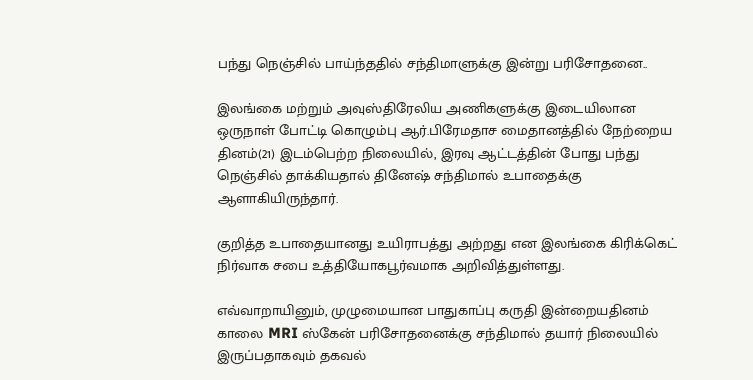பந்து நெஞ்சில் பாய்ந்ததில் சந்திமாளுக்கு இன்று பரிசோதனை..

இலங்கை மற்றும் அவுஸ்திரேலிய அணிகளுக்கு இடையிலான ஒருநாள் போட்டி கொழும்பு ஆர்.பிரேமதாச மைதானத்தில் நேற்றைய தினம்(21) இடம்பெற்ற நிலையில், இரவு ஆட்டத்தின் போது பந்து நெஞ்சில் தாக்கியதால் தினேஷ் சந்திமால் உபாதைக்கு ஆளாகியிருந்தார்.

குறித்த உபாதையானது உயிராபத்து அற்றது என இலங்கை கிரிக்கெட் நிர்வாக சபை உத்தியோகபூர்வமாக அறிவித்துள்ளது.

எவ்வாறாயினும், முழுமையான பாதுகாப்பு கருதி இன்றையதினம் காலை MRI ஸ்கேன் பரிசோதனைக்கு சந்திமால் தயார் நிலையில் இருப்பதாகவும் தகவல்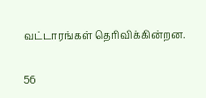வட்டாரங்கள் தெரிவிக்கின்றன.

56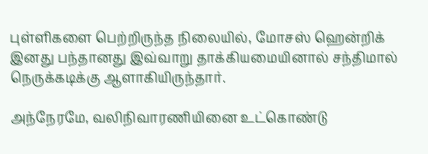புள்ளிகளை பெற்றிருந்த நிலையில், மோசஸ் ஹென்றிக் இனது பந்தானது இவ்வாறு தாக்கியமையினால் சந்திமால் நெருக்கடிக்கு ஆளாகியிருந்தார்.

அந்நேரமே, வலிநிவாரணியினை உட்கொண்டு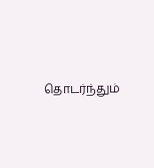தொடர்ந்தும்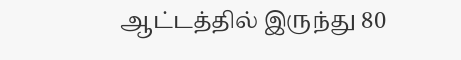ஆட்டத்தில் இருந்து 80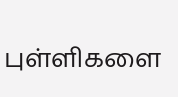புள்ளிகளை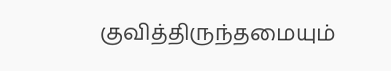குவித்திருந்தமையும்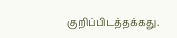குறிப்பிடத்தக்கது.